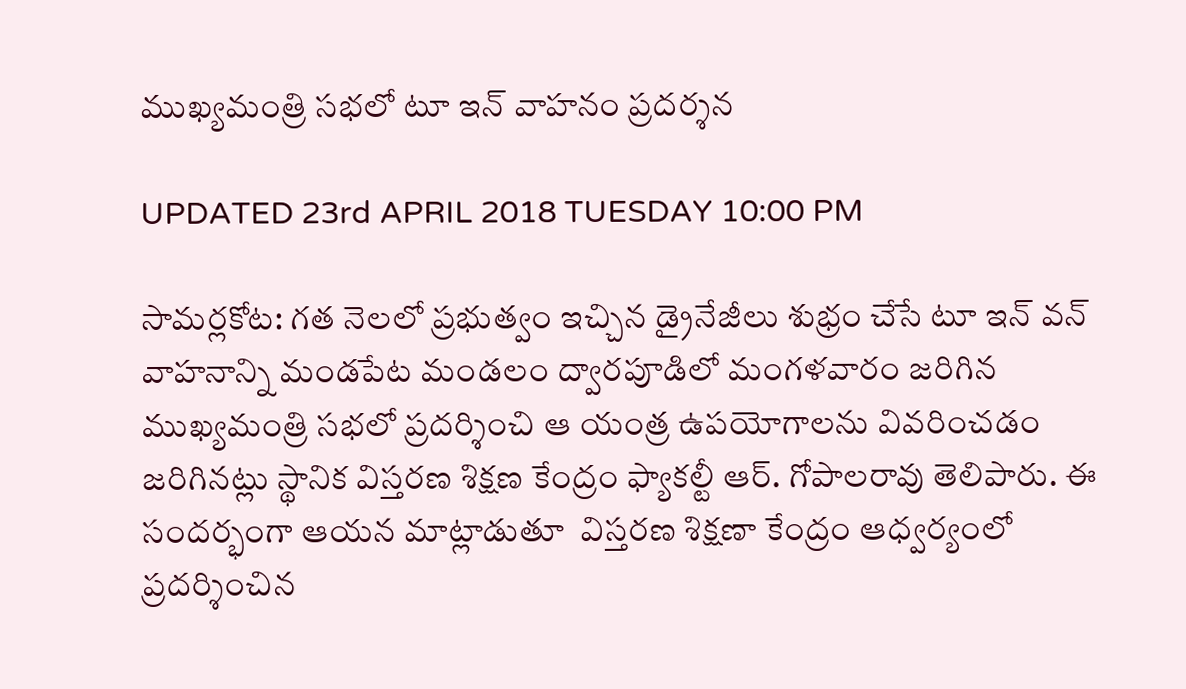ముఖ్యమంత్రి సభలో టూ ఇన్ వాహనం ప్రదర్శన

UPDATED 23rd APRIL 2018 TUESDAY 10:00 PM

సామర్లకోట: గత నెలలో ప్రభుత్వం ఇచ్చిన డ్రైనేజీలు శుభ్రం చేసే టూ ఇన్ వన్ వాహనాన్ని మండపేట మండలం ద్వారపూడిలో మంగళవారం జరిగిన ముఖ్యమంత్రి సభలో ప్రదర్శించి ఆ యంత్ర ఉపయోగాలను వివరించడం జరిగినట్లు స్థానిక విస్తరణ శిక్షణ కేంద్రం ఫ్యాకల్టీ ఆర్. గోపాలరావు తెలిపారు. ఈ సందర్భంగా ఆయన మాట్లాడుతూ  విస్తరణ శిక్షణా కేంద్రం ఆధ్వర్యంలో ప్రదర్శించిన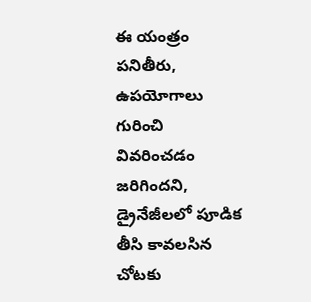ఈ యంత్రం పనితీరు, ఉపయోగాలు గురించి వివరించడం జరిగిందని, డ్రైనేజీలలో పూడిక తీసి కావలసిన చోటకు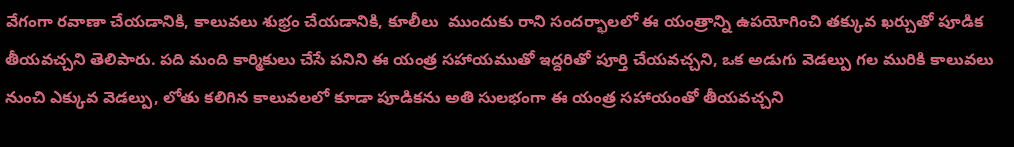వేగంగా రవాణా చేయడానికి, కాలువలు శుభ్రం చేయడానికి, కూలీలు  ముందుకు రాని సందర్భాలలో ఈ యంత్రాన్ని ఉపయోగించి తక్కువ ఖర్చుతో పూడిక తీయవచ్చని తెలిపారు. పది మంది కార్మికులు చేసే పనిని ఈ యంత్ర సహాయముతో ఇద్దరితో పూర్తి చేయవచ్చని, ఒక అడుగు వెడల్పు గల మురికి కాలువలు నుంచి ఎక్కువ వెడల్పు, లోతు కలిగిన కాలువలలో కూడా పూడికను అతి సులభంగా ఈ యంత్ర సహాయంతో తీయవచ్చని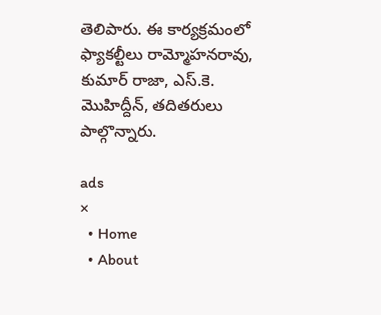తెలిపారు. ఈ కార్యక్రమంలో ఫ్యాకల్టీలు రామ్మోహనరావు, కుమార్ రాజా, ఎస్.కె. మొహిద్దీన్, తదితరులు పాల్గొన్నారు.

ads
×
  • Home
  • About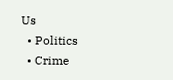Us
  • Politics
  • Crime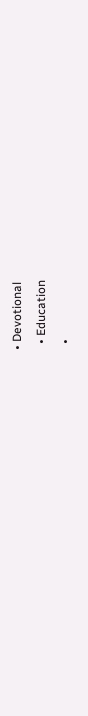• Devotional
  • Education
  •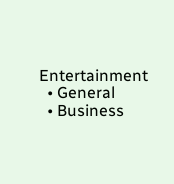Entertainment
  • General
  • Business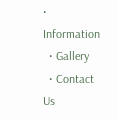• Information
  • Gallery
  • Contact Us